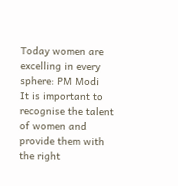Today women are excelling in every sphere: PM Modi
It is important to recognise the talent of women and provide them with the right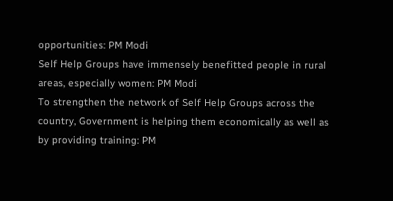opportunities: PM Modi
Self Help Groups have immensely benefitted people in rural areas, especially women: PM Modi
To strengthen the network of Self Help Groups across the country, Government is helping them economically as well as by providing training: PM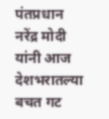पंतप्रधान नरेंद्र मोदी यांनी आज देशभरातल्या बचत गट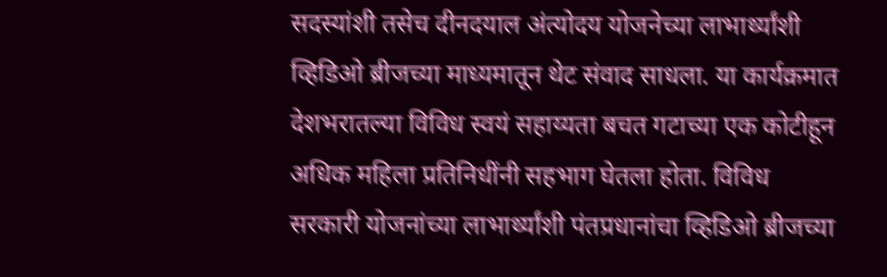सदस्यांशी तसेच दीनदयाल अंत्योदय योजनेच्या लाभार्थ्यांशी व्हिडिओ ब्रीजच्या माध्यमातून थेट संवाद साधला. या कार्यक्रमात देशभरातल्या विविध स्वयं सहाय्यता बचत गटाच्या एक कोटीहून अधिक महिला प्रतिनिधींनी सहभाग घेतला होता. विविध सरकारी योजनांच्या लाभार्थ्यांशी पंतप्रधानांचा व्हिडिओ ब्रीजच्या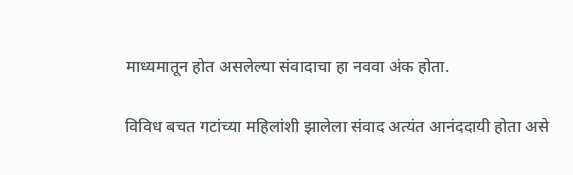माध्यमातून होत असलेल्या संवादाचा हा नववा अंक होता.

विविध बचत गटांच्या महिलांशी झालेला संवाद अत्यंत आनंददायी होता असे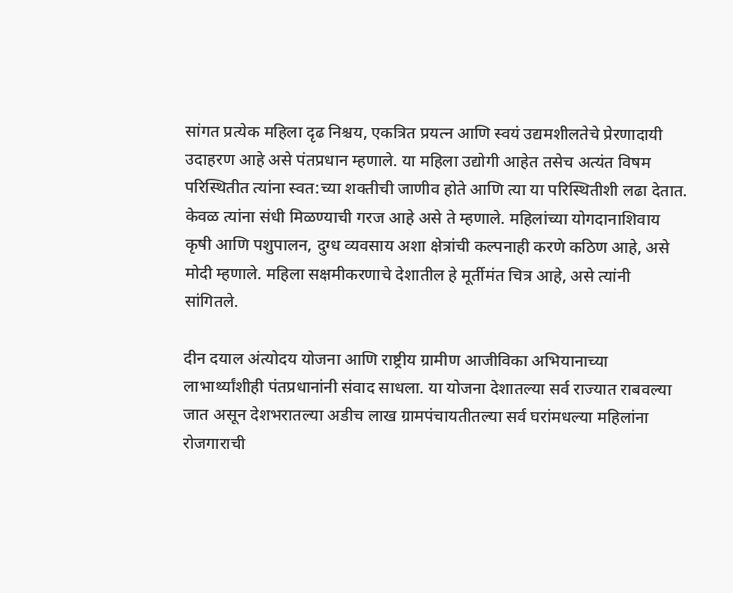सांगत प्रत्येक महिला दृढ निश्चय, एकत्रित प्रयत्न आणि स्वयं उद्यमशीलतेचे प्रेरणादायी उदाहरण आहे असे पंतप्रधान म्हणाले. या महिला उद्योगी आहेत तसेच अत्यंत विषम परिस्थितीत त्यांना स्वत:च्या शक्तीची जाणीव होते आणि त्या या परिस्थितीशी लढा देतात. केवळ त्यांना संधी मिळण्याची गरज आहे असे ते म्हणाले. महिलांच्या योगदानाशिवाय कृषी आणि पशुपालन, दुग्ध व्यवसाय अशा क्षेत्रांची कल्पनाही करणे कठिण आहे, असे मोदी म्हणाले. महिला सक्षमीकरणाचे देशातील हे मूर्तीमंत चित्र आहे, असे त्यांनी सांगितले.

दीन दयाल अंत्योदय योजना आणि राष्ट्रीय ग्रामीण आजीविका अभियानाच्या लाभार्थ्यांशीही पंतप्रधानांनी संवाद साधला. या योजना देशातल्या सर्व राज्यात राबवल्या जात असून देशभरातल्या अडीच लाख ग्रामपंचायतीतल्या सर्व घरांमधल्या महिलांना रोजगाराची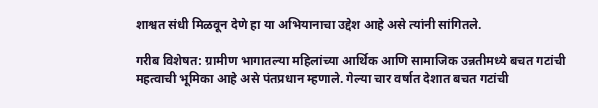शाश्वत संधी मिळवून देणे हा या अभियानाचा उद्देश आहे असे त्यांनी सांगितले.

गरीब विशेषत: ग्रामीण भागातल्या महिलांच्या आर्थिक आणि सामाजिक उन्नतीमध्ये बचत गटांची महत्वाची भूमिका आहे असे पंतप्रधान म्हणाले. गेल्या चार वर्षात देशात बचत गटांची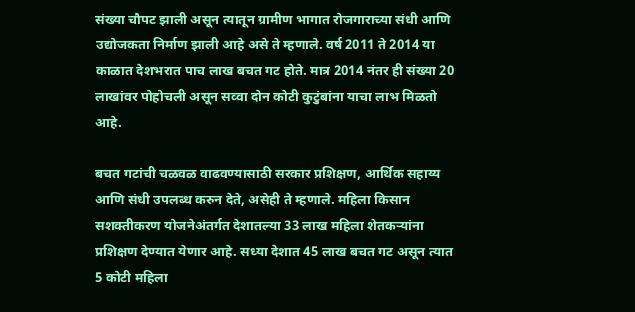संख्या चौपट झाली असून त्यातून ग्रामीण भागात रोजगाराच्या संधी आणि उद्योजकता निर्माण झाली आहे असे ते म्हणाले. वर्ष 2011 ते 2014 या काळात देशभरात पाच लाख बचत गट होते. मात्र 2014 नंतर ही संख्या 20 लाखांवर पोहोचली असून सव्वा दोन कोटी कुटुंबांना याचा लाभ मिळतो आहे.

बचत गटांची चळवळ वाढवण्यासाठी सरकार प्रशिक्षण, आर्थिक सहाय्य आणि संधी उपलब्ध करुन देते, असेही ते म्हणाले. महिला किसान सशक्तीकरण योजनेअंतर्गत देशातल्या 33 लाख महिला शेतकऱ्यांना प्रशिक्षण देण्यात येणार आहे. सध्या देशात 45 लाख बचत गट असून त्यात 5 कोटी महिला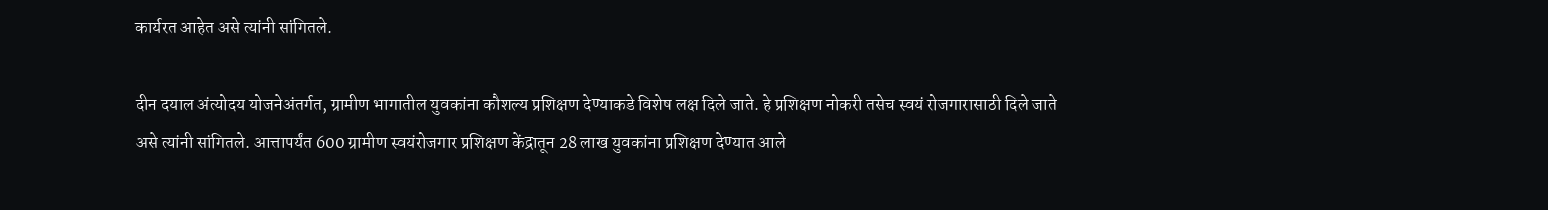कार्यरत आहेत असे त्यांनी सांगितले.

दीन दयाल अंत्योदय योजनेअंतर्गत, ग्रामीण भागातील युवकांना कौशल्य प्रशिक्षण देण्याकडे विशेष लक्ष दिले जाते. हे प्रशिक्षण नोकरी तसेच स्वयं रोजगारासाठी दिले जाते असे त्यांनी सांगितले. आत्तापर्यंत 600 ग्रामीण स्वयंरोजगार प्रशिक्षण केंद्रातून 28 लाख युवकांना प्रशिक्षण देण्यात आले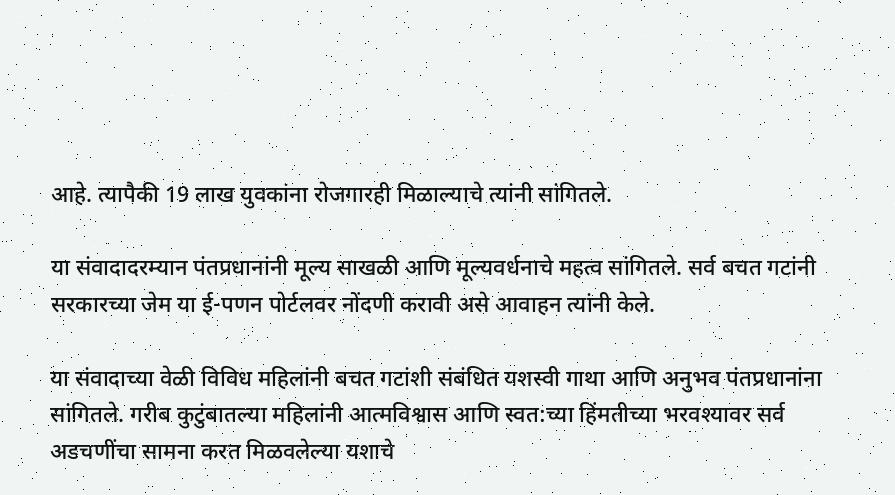आहे. त्यापैकी 19 लाख युवकांना रोजगारही मिळाल्याचे त्यांनी सांगितले.

या संवादादरम्यान पंतप्रधानांनी मूल्य साखळी आणि मूल्यवर्धनाचे महत्व सांगितले. सर्व बचत गटांनी सरकारच्या जेम या ई-पणन पोर्टलवर नोंदणी करावी असे आवाहन त्यांनी केले.

या संवादाच्या वेळी विविध महिलांनी बचत गटांशी संबंधित यशस्वी गाथा आणि अनुभव पंतप्रधानांना सांगितले. गरीब कुटुंबातल्या महिलांनी आत्मविश्वास आणि स्वत:च्या हिंमतीच्या भरवश्यावर सर्व अडचणींचा सामना करत मिळवलेल्या यशाचे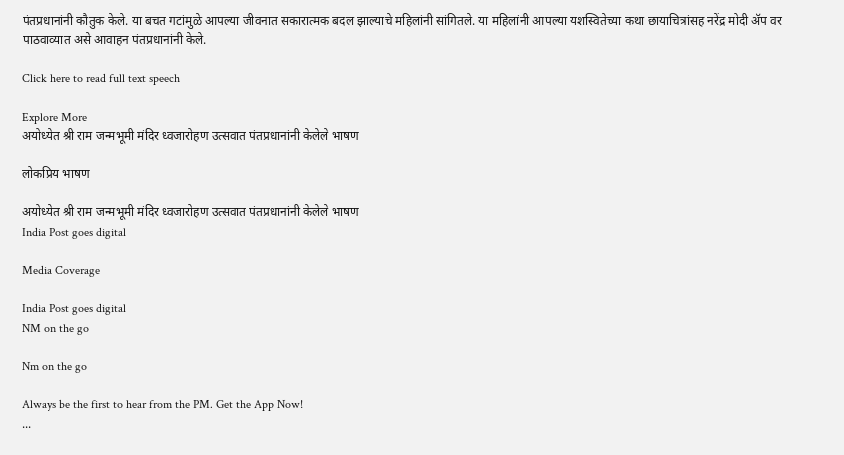पंतप्रधानांनी कौतुक केले. या बचत गटांमुळे आपल्या जीवनात सकारात्मक बदल झाल्याचे महिलांनी सांगितले. या महिलांनी आपल्या यशस्वितेच्या कथा छायाचित्रांसह नरेंद्र मोदी ॲप वर पाठवाव्यात असे आवाहन पंतप्रधानांनी केले.

Click here to read full text speech

Explore More
अयोध्येत श्री राम जन्मभूमी मंदिर ध्वजारोहण उत्सवात पंतप्रधानांनी केलेले भाषण

लोकप्रिय भाषण

अयोध्येत श्री राम जन्मभूमी मंदिर ध्वजारोहण उत्सवात पंतप्रधानांनी केलेले भाषण
India Post goes digital

Media Coverage

India Post goes digital
NM on the go

Nm on the go

Always be the first to hear from the PM. Get the App Now!
...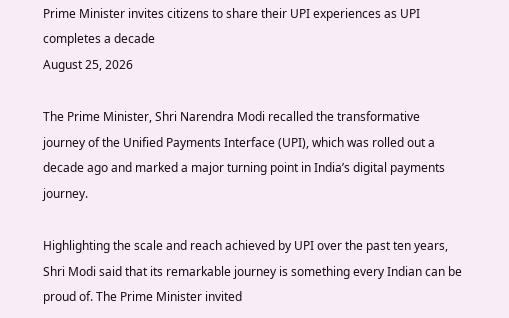Prime Minister invites citizens to share their UPI experiences as UPI completes a decade
August 25, 2026

The Prime Minister, Shri Narendra Modi recalled the transformative journey of the Unified Payments Interface (UPI), which was rolled out a decade ago and marked a major turning point in India’s digital payments journey.

Highlighting the scale and reach achieved by UPI over the past ten years, Shri Modi said that its remarkable journey is something every Indian can be proud of. The Prime Minister invited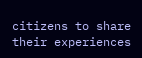citizens to share their experiences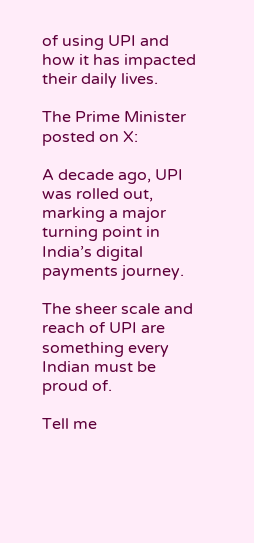of using UPI and how it has impacted their daily lives.

The Prime Minister posted on X:

A decade ago, UPI was rolled out, marking a major turning point in India’s digital payments journey.

The sheer scale and reach of UPI are something every Indian must be proud of.

Tell me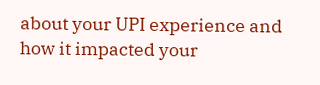about your UPI experience and how it impacted your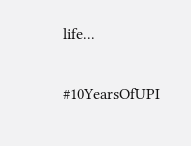life...

#10YearsOfUPI